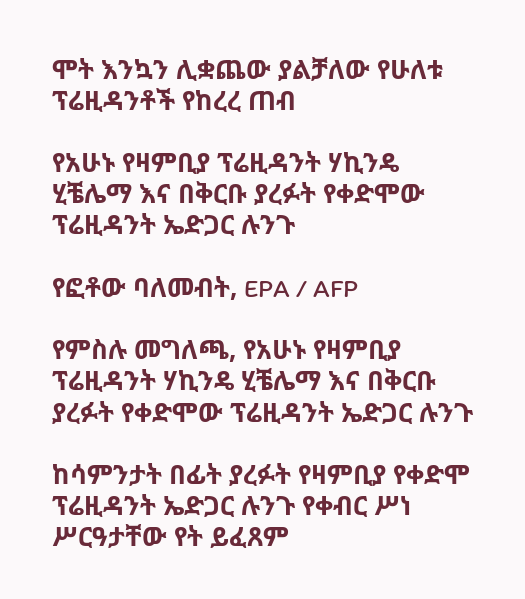ሞት እንኳን ሊቋጨው ያልቻለው የሁለቱ ፕሬዚዳንቶች የከረረ ጠብ

የአሁኑ የዛምቢያ ፕሬዚዳንት ሃኪንዴ ሂቼሌማ እና በቅርቡ ያረፉት የቀድሞው ፕሬዚዳንት ኤድጋር ሉንጉ

የፎቶው ባለመብት, EPA / AFP

የምስሉ መግለጫ, የአሁኑ የዛምቢያ ፕሬዚዳንት ሃኪንዴ ሂቼሌማ እና በቅርቡ ያረፉት የቀድሞው ፕሬዚዳንት ኤድጋር ሉንጉ

ከሳምንታት በፊት ያረፉት የዛምቢያ የቀድሞ ፕሬዚዳንት ኤድጋር ሉንጉ የቀብር ሥነ ሥርዓታቸው የት ይፈጸም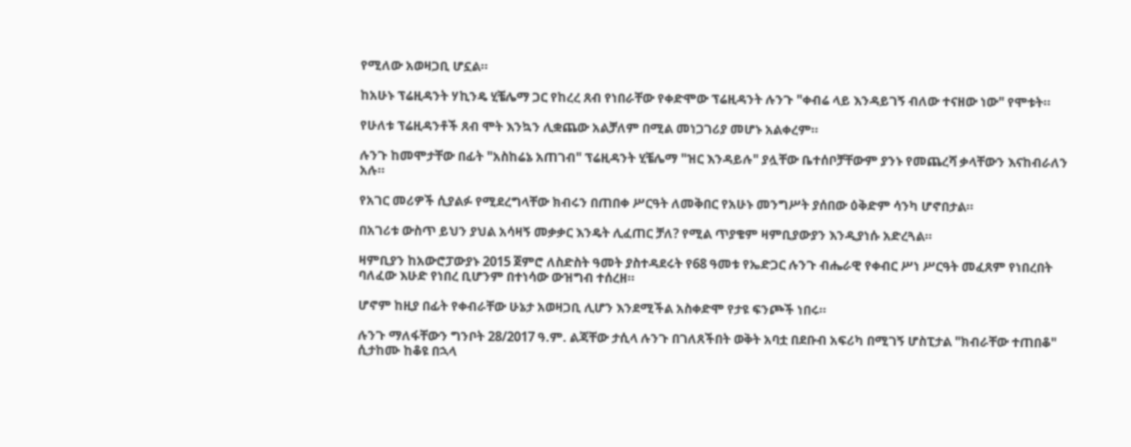የሚለው አወዛጋቢ ሆኗል።

ከአሁኑ ፕሬዚዳንት ሃኪንዴ ሂቼሌማ ጋር የከረረ ጸብ የነበራቸው የቀድሞው ፕሬዚዳንት ሉንጉ "ቀብሬ ላይ እንዳይገኝ ብለው ተናዘው ነው" የሞቱት።

የሁለቱ ፕሬዚዳንቶች ጸብ ሞት እንኳን ሊቋጨው አልቻለም በሚል መነጋገሪያ መሆኑ አልቀረም።

ሉንጉ ከመሞታቸው በፊት "አስከሬኔ አጠገብ" ፕሬዚዳንት ሂቼሌማ "ዝር እንዳይሉ" ያሏቸው ቤተሰቦቻቸውም ያንኑ የመጨረሻ ቃላቸውን እናከብራለን አሉ።

የአገር መሪዎች ሲያልፉ የሚደረግላቸው ክብሩን በጠበቀ ሥርዓት ለመቅበር የአሁኑ መንግሥት ያሰበው ዕቅድም ሳንካ ሆኖበታል።

በአገሪቱ ውስጥ ይህን ያህል አሳዛኝ መቃቃር እንዴት ሊፈጠር ቻለ? የሚል ጥያቄም ዛምቢያውያን እንዲያነሱ አድረጓል።

ዛምቢያን ከአውሮፓውያኑ 2015 ጀምሮ ለስድስት ዓመት ያስተዳደሩት የ68 ዓመቱ የኤድጋር ሉንጉ ብሔራዊ የቀብር ሥነ ሥርዓት መፈጸም የነበረበት ባለፈው እሁድ የነበረ ቢሆንም በተነሳው ውዝግብ ተሰረዘ።

ሆኖም ከዚያ በፊት የቀብራቸው ሁኔታ አወዛጋቢ ሊሆን እንደሚችል አስቀድሞ የታዩ ፍንጮች ነበሩ።

ሉንጉ ማለፋቸውን ግንቦት 28/2017 ዓ.ም. ልጃቸው ታሲላ ሉንጉ በገለጸችበት ወቅት አባቷ በደቡብ አፍሪካ በሚገኝ ሆስፒታል "ክብራቸው ተጠበቆ" ሲታከሙ ከቆዩ በኋላ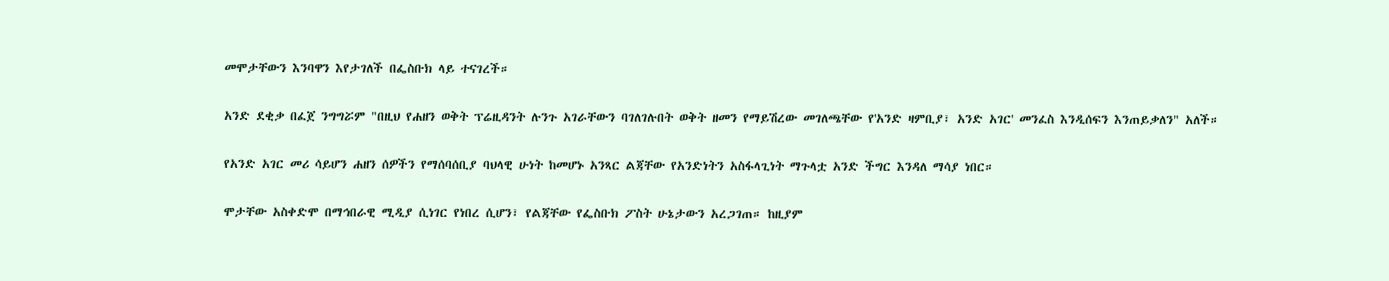መሞታቸውን እንባዋን እየታገለች በፌስቡክ ላይ ተናገረች።

አንድ ደቂቃ በፈጀ ንግግሯም "በዚህ የሐዘን ወቅት ፕሬዚዳንት ሉንጉ አገራቸውን ባገለገሉበት ወቅት ዘመን የማይሽረው መገለጫቸው የ'አንድ ዛምቢያ፣ አንድ አገር' መንፈስ እንዲሰፍን እንጠይቃለን" አለች።

የአንድ አገር መሪ ሳይሆን ሐዘን ሰዎችን የማሰባሰቢያ ባህላዊ ሁነት ከመሆኑ አንጻር ልጃቸው የአንድነትን አስፋላጊነት ማጉላቷ አንድ ችግር እንዳለ ማሳያ ነበር።

ሞታቸው አስቀድሞ በማኅበራዊ ሚዲያ ሲነገር የነበረ ሲሆን፣ የልጃቸው የፌስቡክ ፖስት ሁኔታውን አረጋገጠ። ከዚያም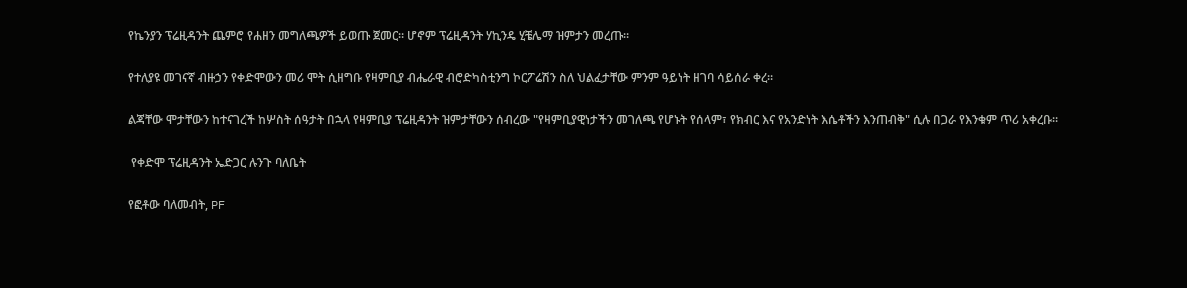የኬንያን ፕሬዚዳንት ጨምሮ የሐዘን መግለጫዎች ይወጡ ጀመር። ሆኖም ፕሬዚዳንት ሃኪንዴ ሂቼሌማ ዝምታን መረጡ።

የተለያዩ መገናኛ ብዙኃን የቀድሞውን መሪ ሞት ሲዘግቡ የዛምቢያ ብሔራዊ ብሮድካስቲንግ ኮርፖሬሽን ስለ ህልፈታቸው ምንም ዓይነት ዘገባ ሳይሰራ ቀረ።

ልጃቸው ሞታቸውን ከተናገረች ከሦስት ሰዓታት በኋላ የዛምቢያ ፕሬዚዳንት ዝምታቸውን ሰብረው "የዛምቢያዊነታችን መገለጫ የሆኑት የሰላም፣ የክብር እና የአንድነት እሴቶችን እንጠብቅ" ሲሉ በጋራ የእንቁም ጥሪ አቀረቡ።

 የቀድሞ ፕሬዚዳንት ኤድጋር ሉንጉ ባለቤት

የፎቶው ባለመብት, PF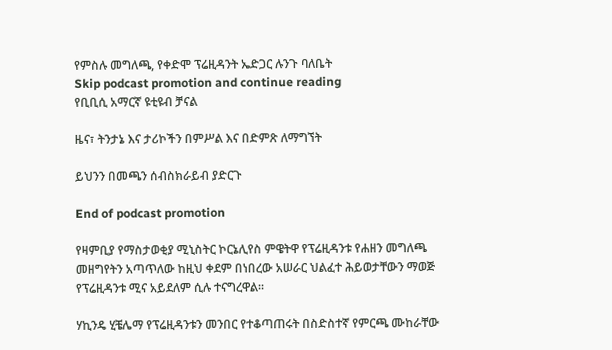የምስሉ መግለጫ, የቀድሞ ፕሬዚዳንት ኤድጋር ሉንጉ ባለቤት
Skip podcast promotion and continue reading
የቢቢሲ አማርኛ ዩቲዩብ ቻናል

ዜና፣ ትንታኔ እና ታሪኮችን በምሥል እና በድምጽ ለማግኘት

ይህንን በመጫን ሰብስክራይብ ያድርጉ

End of podcast promotion

የዛምቢያ የማስታወቂያ ሚኒስትር ኮርኔሊየስ ምዌትዋ የፕሬዚዳንቱ የሐዘን መግለጫ መዘግየትን አጣጥለው ከዚህ ቀደም በነበረው አሠራር ህልፈተ ሕይወታቸውን ማወጅ የፕሬዚዳንቱ ሚና አይደለም ሲሉ ተናግረዋል።

ሃኪንዴ ሂቼሌማ የፕሬዚዳንቱን መንበር የተቆጣጠሩት በስድስተኛ የምርጫ ሙከራቸው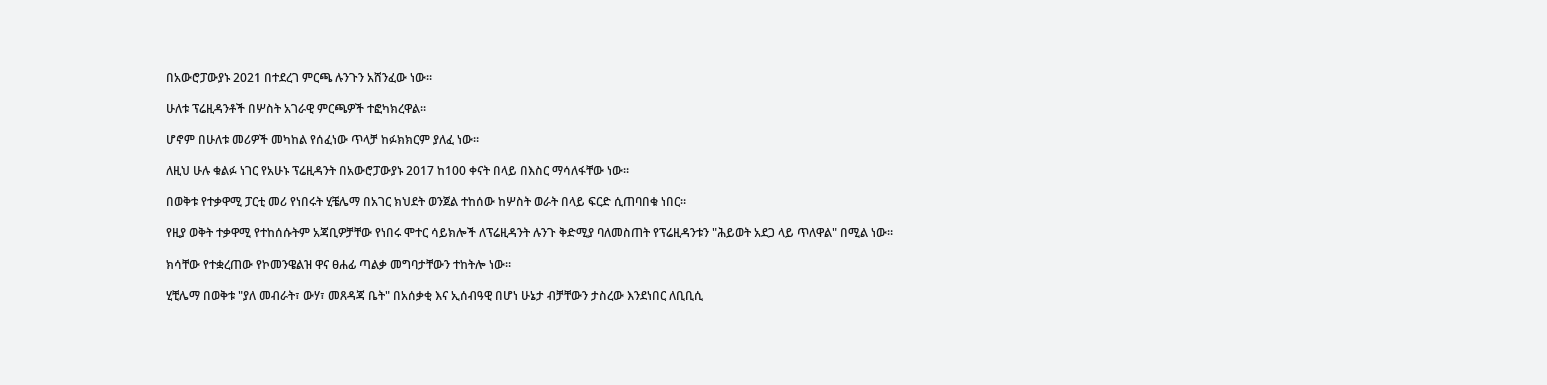በአውሮፓውያኑ 2021 በተደረገ ምርጫ ሉንጉን አሸንፈው ነው።

ሁለቱ ፕሬዚዳንቶች በሦስት አገራዊ ምርጫዎች ተፎካክረዋል።

ሆኖም በሁለቱ መሪዎች መካከል የሰፈነው ጥላቻ ከፉክክርም ያለፈ ነው።

ለዚህ ሁሉ ቁልፉ ነገር የአሁኑ ፕሬዚዳንት በአውሮፓውያኑ 2017 ከ100 ቀናት በላይ በእስር ማሳለፋቸው ነው።

በወቅቱ የተቃዋሚ ፓርቲ መሪ የነበሩት ሂቼሌማ በአገር ክህደት ወንጀል ተከሰው ከሦስት ወራት በላይ ፍርድ ሲጠባበቁ ነበር።

የዚያ ወቅት ተቃዋሚ የተከሰሱትም አጃቢዎቻቸው የነበሩ ሞተር ሳይክሎች ለፕሬዚዳንት ሉንጉ ቅድሚያ ባለመስጠት የፕሬዚዳንቱን "ሕይወት አደጋ ላይ ጥለዋል" በሚል ነው።

ክሳቸው የተቋረጠው የኮመንዌልዝ ዋና ፀሐፊ ጣልቃ መግባታቸውን ተከትሎ ነው።

ሂቺሌማ በወቅቱ "ያለ መብራት፣ ውሃ፣ መጸዳጃ ቤት" በአሰቃቂ እና ኢሰብዓዊ በሆነ ሁኔታ ብቻቸውን ታስረው እንደነበር ለቢቢሲ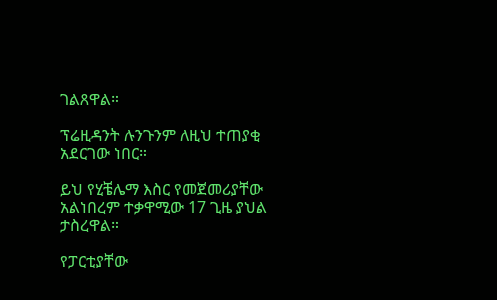ገልጸዋል።

ፕሬዚዳንት ሉንጉንም ለዚህ ተጠያቂ አደርገው ነበር።

ይህ የሂቼሌማ እስር የመጀመሪያቸው አልነበረም ተቃዋሚው 17 ጊዜ ያህል ታስረዋል።

የፓርቲያቸው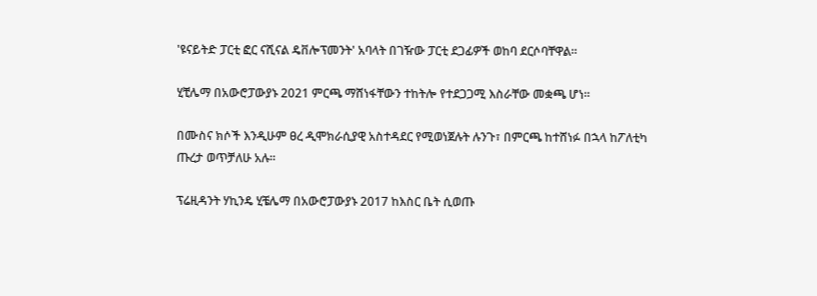'ዩናይትድ ፓርቲ ፎር ናሺናል ዴቨሎፕመንት' አባላት በገዥው ፓርቲ ደጋፊዎች ወከባ ደርሶባቸዋል።

ሂቺሌማ በአውሮፓውያኑ 2021 ምርጫ ማሸነፋቸውን ተከትሎ የተደጋጋሚ እስራቸው መቋጫ ሆነ።

በሙስና ክሶች እንዲሁም ፀረ ዲሞክራሲያዊ አስተዳደር የሚወነጀሉት ሉንጉ፣ በምርጫ ከተሸነፉ በኋላ ከፖለቲካ ጡረታ ወጥቻለሁ አሉ።

ፕሬዚዳንት ሃኪንዴ ሂቼሌማ በአውሮፓውያኑ 2017 ከእስር ቤት ሲወጡ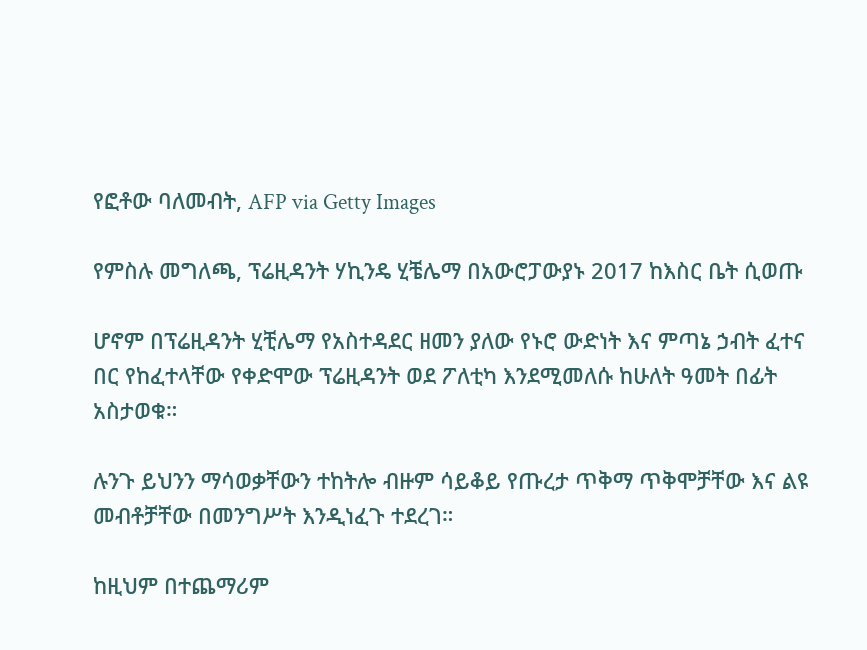የፎቶው ባለመብት, AFP via Getty Images

የምስሉ መግለጫ, ፕሬዚዳንት ሃኪንዴ ሂቼሌማ በአውሮፓውያኑ 2017 ከእስር ቤት ሲወጡ

ሆኖም በፕሬዚዳንት ሂቺሌማ የአስተዳደር ዘመን ያለው የኑሮ ውድነት እና ምጣኔ ኃብት ፈተና በር የከፈተላቸው የቀድሞው ፕሬዚዳንት ወደ ፖለቲካ እንደሚመለሱ ከሁለት ዓመት በፊት አስታወቁ።

ሉንጉ ይህንን ማሳወቃቸውን ተከትሎ ብዙም ሳይቆይ የጡረታ ጥቅማ ጥቅሞቻቸው እና ልዩ መብቶቻቸው በመንግሥት እንዲነፈጉ ተደረገ።

ከዚህም በተጨማሪም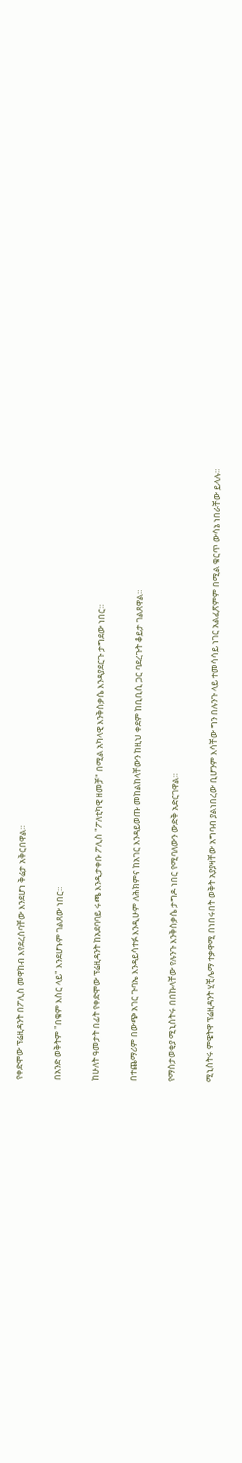የቀድሞው ፕሬዚዳንት በፖሊስ መዋከብ እየደረሰባቸው እንደሆነ ቅሬታ አቅርበዋል።

በአንድ ወቅትም "በቁም እስር ላይ" እንደሆኑም ገልጸው ነበር።

ከሁለት ዓመታት በፊት የቀድሞው ፕሬዚዳንት ከአደባባይ ሩጫ እንዲታቀቡ ፖሊስ "ፖለቲካዊ ዘመቻ" በሚል አካላዊ እንቅስቃሴ እንዳያደርጉ ታግደው ነበር።

በተጨማሪም በውጭ አገር ጉባኤ እንዳይሳተፉ እንዲሁም ለሕክምና ከአገር እንዳይወጡ መከልከላቸውን ከዚህ ቀደም ከቢቢሲ ጋር ባደረጉት ቆይታ ገልጸዋል።

የማስታወቂያ ሚኒስትሩ በበኩላቸው የሉንጉ እንቅስቃሴ ታግዶ ነበር የሚባለውን ውድቅ አድርገዋል።

ሚኒስትሩ ምዌትዋ ፕሬዚዳንት ሂቺሌማ ተቃዋሚ በነበሩበት ወቅት አያያዛቸው አግባብ ያልነበረው ቢሆንም እሳቸው ግን በሉንጉ ላይ ተመሳሳይ ነገር አልፈጽምም በሚል ቁርጥ ውሳኔ ነበራቸው ይላሉ።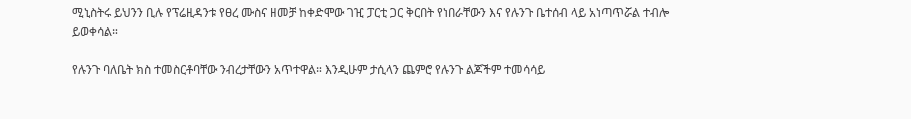ሚኒስትሩ ይህንን ቢሉ የፕሬዚዳንቱ የፀረ ሙስና ዘመቻ ከቀድሞው ገዢ ፓርቲ ጋር ቅርበት የነበራቸውን እና የሉንጉ ቤተሰብ ላይ አነጣጥሯል ተብሎ ይወቀሳል።

የሉንጉ ባለቤት ክስ ተመስርቶባቸው ንብረታቸውን አጥተዋል። እንዲሁም ታሲላን ጨምሮ የሉንጉ ልጆችም ተመሳሳይ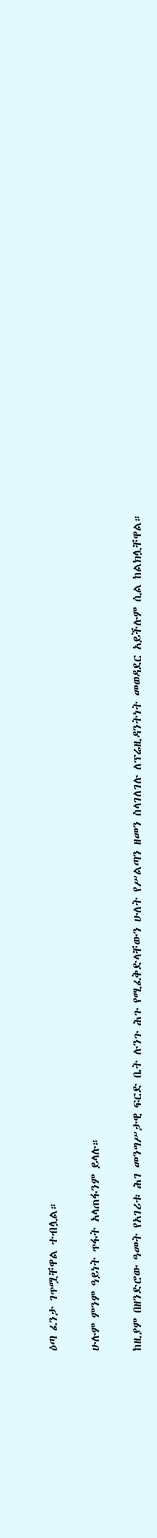ዕጣ ፈንታ ገጥሟቸዋል ተብሏል።

ሁሉም ምንም ዓይነት ጥፋት አላጠፋንም ይላሉ።

ከዚያም በዘንድሮው ዓመት የአገሪቱ ሕገ መንግሥታዊ ፍርድ ቤት ሉንጉ ሕጉ የሚፈቅድላቸውን ሁለት የሥልጣን ዘመን ስላገለገሉ ለፕሬዚዳንትነት መወዳደር አይችሉም ሲል ከልክሏቸዋል።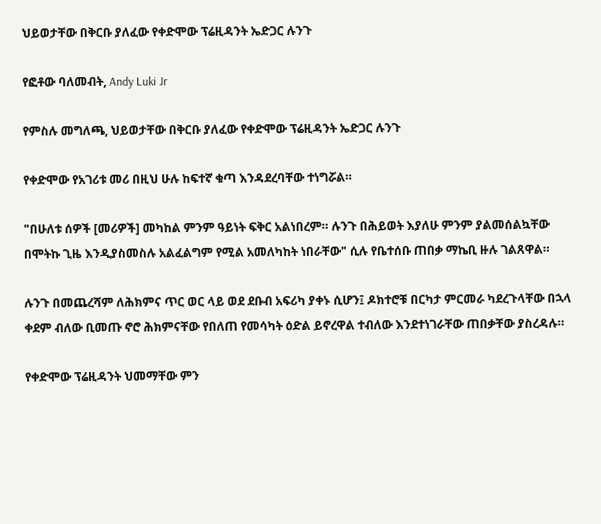ህይወታቸው በቅርቡ ያለፈው የቀድሞው ፕሬዚዳንት ኤድጋር ሉንጉ

የፎቶው ባለመብት, Andy Luki Jr

የምስሉ መግለጫ, ህይወታቸው በቅርቡ ያለፈው የቀድሞው ፕሬዚዳንት ኤድጋር ሉንጉ

የቀድሞው የአገሪቱ መሪ በዚህ ሁሉ ከፍተኛ ቁጣ እንዳደረባቸው ተነግሯል።

"በሁለቱ ሰዎች [መሪዎች] መካከል ምንም ዓይነት ፍቅር አልነበረም። ሉንጉ በሕይወት እያለሁ ምንም ያልመሰልኳቸው በሞትኩ ጊዜ እንዲያስመስሉ አልፈልግም የሚል አመለካከት ነበራቸው" ሲሉ የቤተሰቡ ጠበቃ ማኬቢ ዙሉ ገልጸዋል።

ሉንጉ በመጨረሻም ለሕክምና ጥር ወር ላይ ወደ ደቡብ አፍሪካ ያቀኑ ሲሆን፤ ዶክተሮቹ በርካታ ምርመራ ካደረጉላቸው በኋላ ቀደም ብለው ቢመጡ ኖሮ ሕክምናቸው የበለጠ የመሳካት ዕድል ይኖረዋል ተብለው እንደተነገራቸው ጠበቃቸው ያስረዳሉ።

የቀድሞው ፕሬዚዳንት ህመማቸው ምን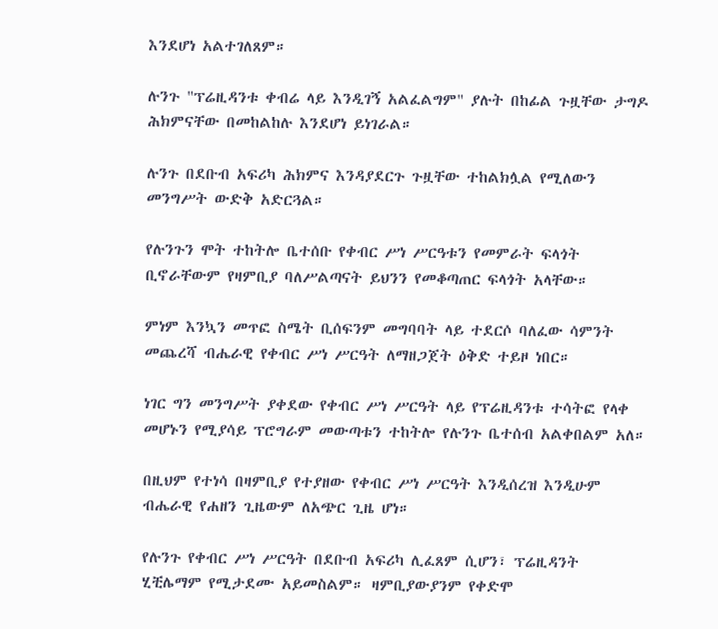እንደሆነ አልተገለጸም።

ሉንጉ "ፕሬዚዳንቱ ቀብሬ ላይ እንዲገኝ አልፈልግም" ያሉት በከፊል ጉዟቸው ታግዶ ሕክምናቸው በመከልከሉ እንደሆነ ይነገራል።

ሉንጉ በደቡብ አፍሪካ ሕክምና እንዳያደርጉ ጉዟቸው ተከልክሏል የሚለውን መንግሥት ውድቅ አድርጓል።

የሉንጉን ሞት ተከትሎ ቤተሰቡ የቀብር ሥነ ሥርዓቱን የመምራት ፍላጎት ቢኖራቸውም የዛምቢያ ባለሥልጣናት ይህንን የመቆጣጠር ፍላጎት አላቸው።

ምነም እንኳን መጥፎ ስሜት ቢሰፍንም መግባባት ላይ ተደርሶ ባለፈው ሳምንት መጨረሻ ብሔራዊ የቀብር ሥነ ሥርዓት ለማዘጋጀት ዕቅድ ተይዞ ነበር።

ነገር ግን መንግሥት ያቀደው የቀብር ሥነ ሥርዓት ላይ የፕሬዚዳንቱ ተሳትፎ የላቀ መሆኑን የሚያሳይ ፕሮግራም መውጣቱን ተከትሎ የሉንጉ ቤተሰብ አልቀበልም አለ።

በዚህም የተነሳ በዛምቢያ የተያዘው የቀብር ሥነ ሥርዓት እንዲሰረዝ እንዲሁም ብሔራዊ የሐዘን ጊዜውም ለአጭር ጊዜ ሆነ።

የሉንጉ የቀብር ሥነ ሥርዓት በደቡብ አፍሪካ ሊፈጸም ሲሆን፣ ፕሬዚዳንት ሂቺሌማም የሚታደሙ አይመስልም። ዛምቢያውያንም የቀድሞ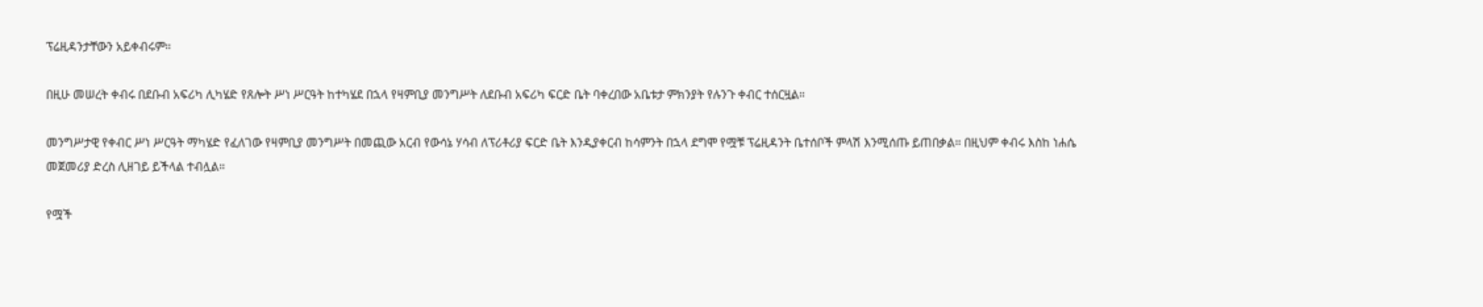ፕሬዚዳንታቸውን አይቀብሩም።

በዚሁ መሠረት ቀብሩ በደቡብ አፍሪካ ሊካሄድ የጸሎት ሥነ ሥርዓት ከተካሄደ በኋላ የዛምቢያ መንግሥት ለደቡብ አፍሪካ ፍርድ ቤት ባቀረበው አቤቱታ ምክንያት የሉንጉ ቀብር ተሰርዟል።

መንግሥታዊ የቀብር ሥነ ሥርዓት ማካሄድ የፈለገው የዛምቢያ መንግሥት በመጪው አርብ የውሳኔ ሃሳብ ለፕሪቶሪያ ፍርድ ቤት እንዲያቀርብ ከሳምንት በኋላ ደግሞ የሟቹ ፕሬዚዳንት ቤተሰቦች ምላሽ እንሚሰጡ ይጠበቃል። በዚህም ቀብሩ እስከ ነሐሴ መጀመሪያ ድረስ ሊዘገይ ይችላል ተብሏል።

የሟች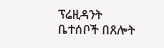ፕሬዚዳንት ቤተሰቦች በጸሎት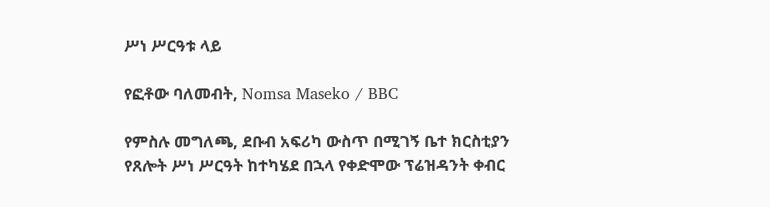ሥነ ሥርዓቱ ላይ

የፎቶው ባለመብት, Nomsa Maseko / BBC

የምስሉ መግለጫ, ደቡብ አፍሪካ ውስጥ በሚገኝ ቤተ ክርስቲያን የጸሎት ሥነ ሥርዓት ከተካሄደ በኋላ የቀድሞው ፕሬዝዳንት ቀብር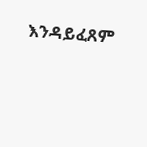እንዳይፈጸም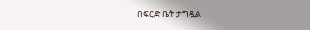በፍርድ ቤት ታግዷል